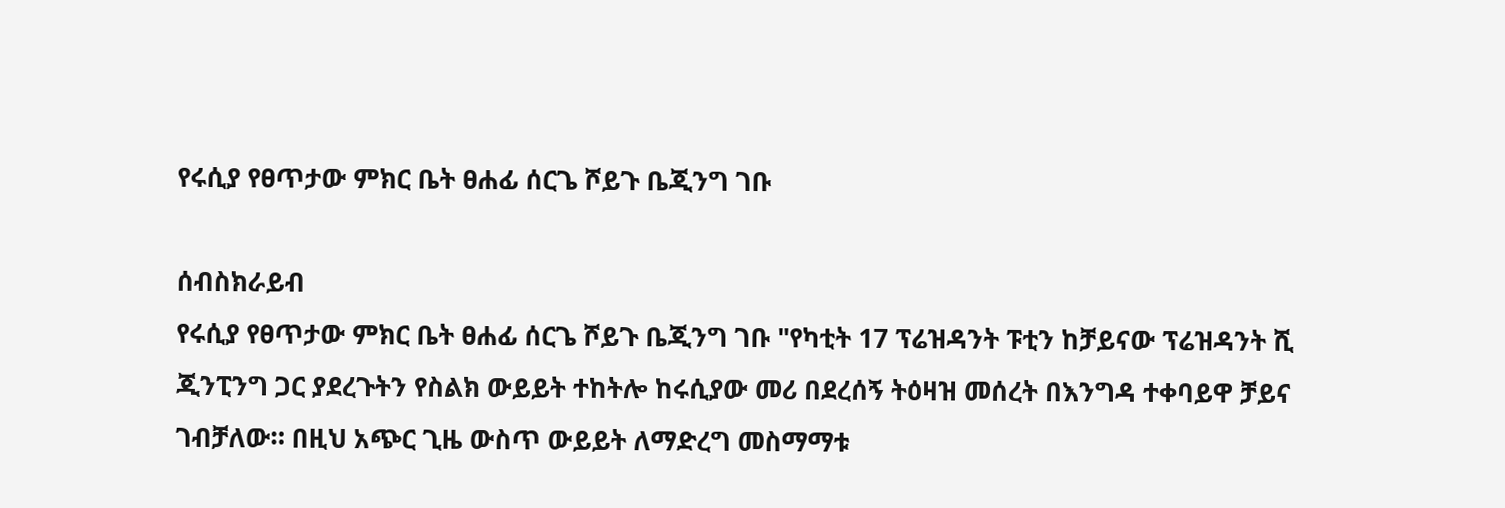የሩሲያ የፀጥታው ምክር ቤት ፀሐፊ ሰርጌ ሾይጉ ቤጂንግ ገቡ

ሰብስክራይብ
የሩሲያ የፀጥታው ምክር ቤት ፀሐፊ ሰርጌ ሾይጉ ቤጂንግ ገቡ "የካቲት 17 ፕሬዝዳንት ፑቲን ከቻይናው ፕሬዝዳንት ሺ ጂንፒንግ ጋር ያደረጉትን የስልክ ውይይት ተከትሎ ከሩሲያው መሪ በደረሰኝ ትዕዛዝ መሰረት በእንግዳ ተቀባይዋ ቻይና ገብቻለው። በዚህ አጭር ጊዜ ውስጥ ውይይት ለማድረግ መስማማቱ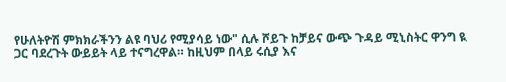የሁለትዮሽ ምክክራችንን ልዩ ባህሪ የሚያሳይ ነው" ሲሉ ሾይጉ ከቻይና ውጭ ጉዳይ ሚኒስትር ዋንግ ዪ ጋር ባደረጉት ውይይት ላይ ተናግረዋል። ከዚህም በላይ ሩሲያ እና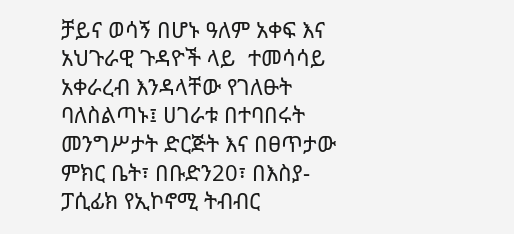ቻይና ወሳኝ በሆኑ ዓለም አቀፍ እና አህጉራዊ ጉዳዮች ላይ  ተመሳሳይ አቀራረብ እንዳላቸው የገለፁት ባለስልጣኑ፤ ሀገራቱ በተባበሩት መንግሥታት ድርጅት እና በፀጥታው ምክር ቤት፣ በቡድን20፣ በእስያ-ፓሲፊክ የኢኮኖሚ ትብብር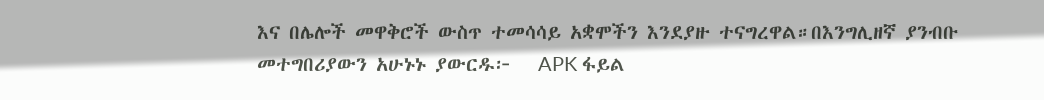እና በሌሎች መዋቅሮች ውስጥ ተመሳሳይ አቋሞችን እንደያዙ ተናግረዋል።በእንግሊዘኛ ያንብቡ መተግበሪያውን አሁኑኑ ያውርዱ፦   APK ፋይል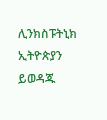ሊንክስፑትኒክ ኢትዮጵያን ይወዳጁ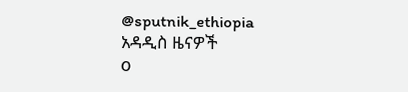@sputnik_ethiopia
አዳዲስ ዜናዎች
0